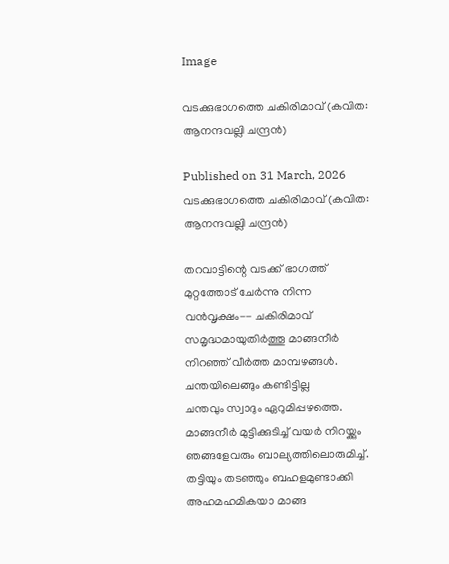Image

വടക്കുഭാഗത്തെ ചകിരിമാവ്‌ (കവിത: ആനന്ദവല്ലി ചന്ദ്രൻ)

Published on 31 March, 2026
വടക്കുഭാഗത്തെ ചകിരിമാവ്‌ (കവിത: ആനന്ദവല്ലി ചന്ദ്രൻ)

തറവാട്ടിന്റെ വടക്ക് ഭാഗത്ത്
മുറ്റത്തോട് ചേര്‍ന്നു നിന്ന
വൻവൃക്ഷം-- ചകിരിമാവ്‌
സമൃദ്ധമായുതിര്‍ത്തൂ മാങ്ങനീര്‍
നിറഞ്ഞ് വീര്‍ത്ത മാമ്പഴങ്ങള്‍.
ചന്തയിലെങ്ങും കണ്ടിട്ടില്ല
ചന്തവും സ്വാദും ഏറുമിപ്പഴത്തെ.
മാങ്ങനീര്‍ മുട്ടിക്കുടിച്ച്‌ വയര്‍ നിറയ്ക്കും
ഞങ്ങളേവരും ബാല്യത്തിലൊരുമിച്ച്.
തട്ടിയും തടഞ്ഞും ബഹളമുണ്ടാക്കി
അഹമഹമികയാ മാങ്ങ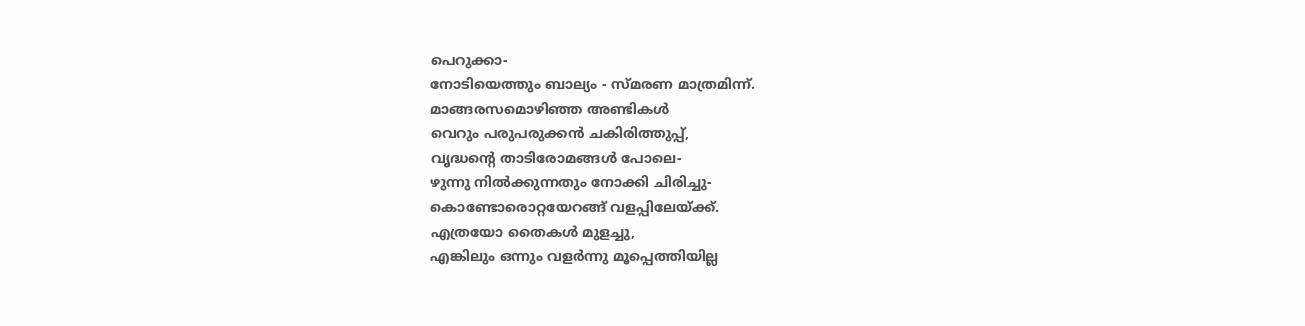പെറുക്കാ-
നോടിയെത്തും ബാല്യം - സ്മരണ മാത്രമിന്ന്.
മാങ്ങരസമൊഴിഞ്ഞ അണ്ടികള്‍
വെറും പരുപരുക്കന്‍ ചകിരിത്തുപ്പ്‌,
വൃദ്ധന്റെ താടിരോമങ്ങള്‍ പോലെ-
ഴുന്നു നില്‍ക്കുന്നതും നോക്കി ചിരിച്ചു-
കൊണ്ടോരൊറ്റയേറങ്ങ് വളപ്പിലേയ്ക്ക്.
എത്രയോ തൈകള്‍ മുളച്ചു,
എങ്കിലും ഒന്നും വളര്‍ന്നു മൂപ്പെത്തിയില്ല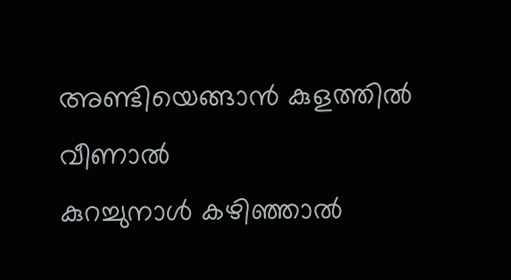അണ്ടിയെങ്ങാന്‍ കുളത്തില്‍ വീണാല്‍
കുറച്ചുനാള്‍ കഴിഞ്ഞാല്‍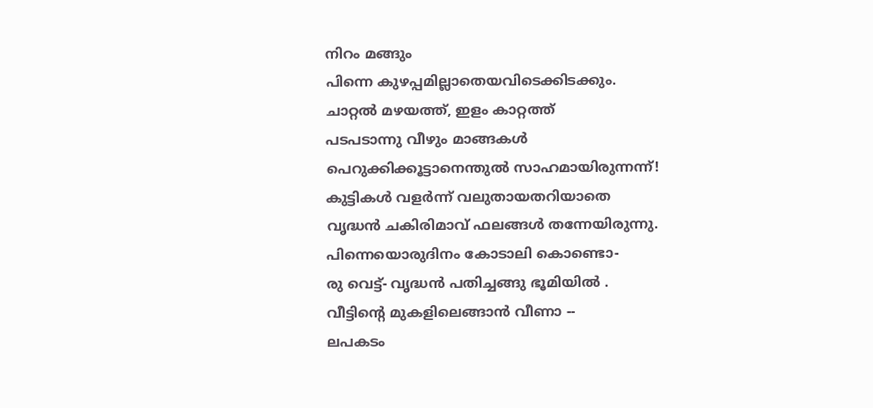നിറം മങ്ങും
പിന്നെ കുഴപ്പമില്ലാതെയവിടെക്കിടക്കും.
ചാറ്റല്‍ മഴയത്ത്, ഇളം കാറ്റത്ത്
പടപടാന്നു വീഴും മാങ്ങകള്‍
പെറുക്കിക്കൂട്ടാനെന്തുൽ സാഹമായിരുന്നന്ന്!
കുട്ടികള്‍ വളര്‍ന്ന് വലുതായതറിയാതെ
വൃദ്ധന്‍ ചകിരിമാവ്‌ ഫലങ്ങള്‍ തന്നേയിരുന്നു.
പിന്നെയൊരുദിനം കോടാലി കൊണ്ടൊ-
രു വെട്ട്‌- വൃദ്ധന്‍ പതിച്ചങ്ങു ഭൂമിയില്‍ .
വീട്ടിന്റെ മുകളിലെങ്ങാന്‍ വീണാ --
ലപകടം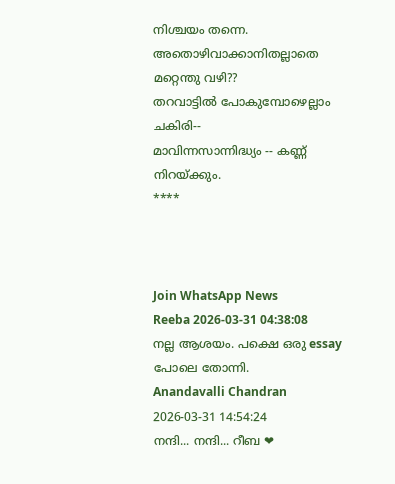നിശ്ചയം തന്നെ.
അതൊഴിവാക്കാനിതല്ലാതെ മറ്റെന്തു വഴി??
തറവാട്ടില്‍ പോകുമ്പോഴെല്ലാം ചകിരി--
മാവിന്നസാന്നിദ്ധ്യം -- കണ്ണ് നിറയ്ക്കും.
****



Join WhatsApp News
Reeba 2026-03-31 04:38:08
നല്ല ആശയം. പക്ഷെ ഒരു essay പോലെ തോന്നി.
Anandavalli Chandran 2026-03-31 14:54:24
നന്ദി... നന്ദി... റീബ ❤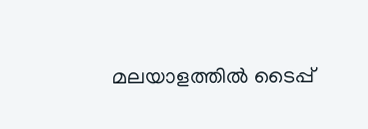മലയാളത്തില്‍ ടൈപ്പ്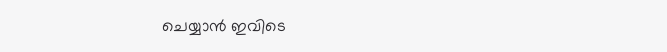ചെയ്യാന്‍ ഇവിടെ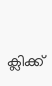ക്ലിക്ക്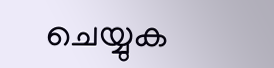ചെയ്യുക